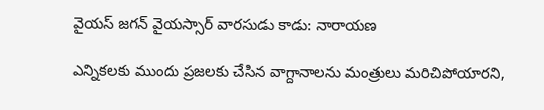వైయస్ జగన్ వైయస్సార్ వారసుడు కాడు: నారాయణ

ఎన్నికలకు ముందు ప్రజలకు చేసిన వాగ్దానాలను మంత్రులు మరిచిపోయారని,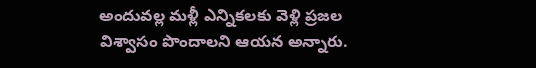అందువల్ల మళ్లీ ఎన్నికలకు వెళ్లి ప్రజల విశ్వాసం పొందాలని ఆయన అన్నారు.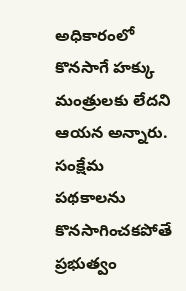అధికారంలో కొనసాగే హక్కు మంత్రులకు లేదని ఆయన అన్నారు. సంక్షేమ పథకాలను కొనసాగించకపోతే ప్రభుత్వం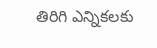తిరిగి ఎన్నికలకు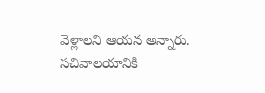వెళ్లాలని ఆయన అన్నారు. సచివాలయానికి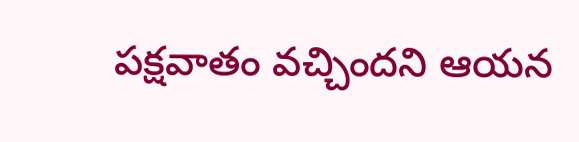పక్షవాతం వచ్చిందని ఆయన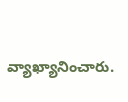వ్యాఖ్యానించారు.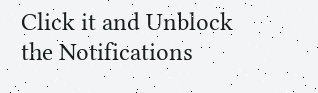Click it and Unblock the Notifications